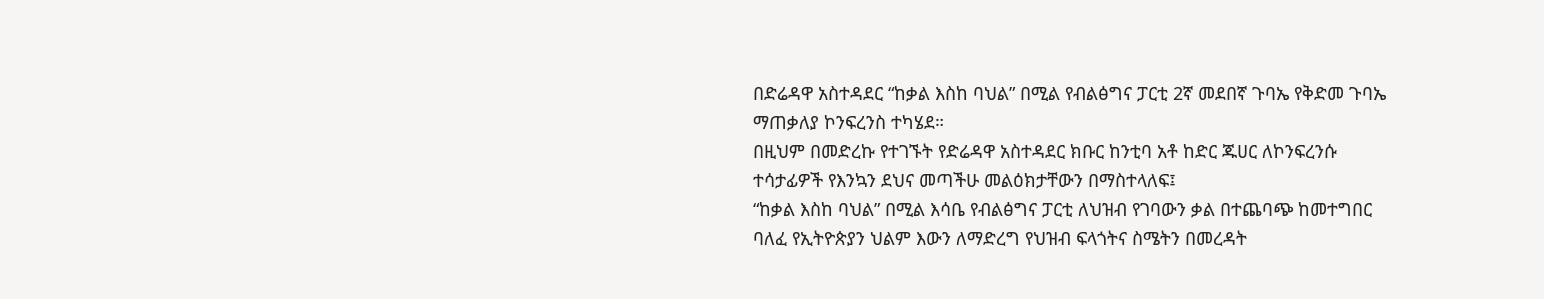በድሬዳዋ አስተዳደር “ከቃል እስከ ባህል” በሚል የብልፅግና ፓርቲ 2ኛ መደበኛ ጉባኤ የቅድመ ጉባኤ ማጠቃለያ ኮንፍረንስ ተካሄደ።
በዚህም በመድረኩ የተገኙት የድሬዳዋ አስተዳደር ክቡር ከንቲባ አቶ ከድር ጁሀር ለኮንፍረንሱ ተሳታፊዎች የእንኳን ደህና መጣችሁ መልዕክታቸውን በማስተላለፍ፤
“ከቃል እስከ ባህል” በሚል እሳቤ የብልፅግና ፓርቲ ለህዝብ የገባውን ቃል በተጨባጭ ከመተግበር ባለፈ የኢትዮጵያን ህልም እውን ለማድረግ የህዝብ ፍላጎትና ስሜትን በመረዳት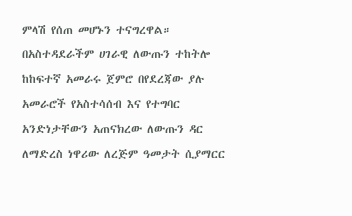ምላሽ የሰጠ መሆኑን ተናግረዋል።
በአስተዳደራችም ሀገራዊ ለውጡን ተከትሎ ከከፍተኛ አመራሩ ጀምሮ በየደረጃው ያሉ አመራሮች የአስተሳሰብ እና የተግባር አንድነታቸውን አጠናክረው ለውጡን ዳር ለማድረስ ነዋሪው ለረጅም ዓመታት ሲያማርር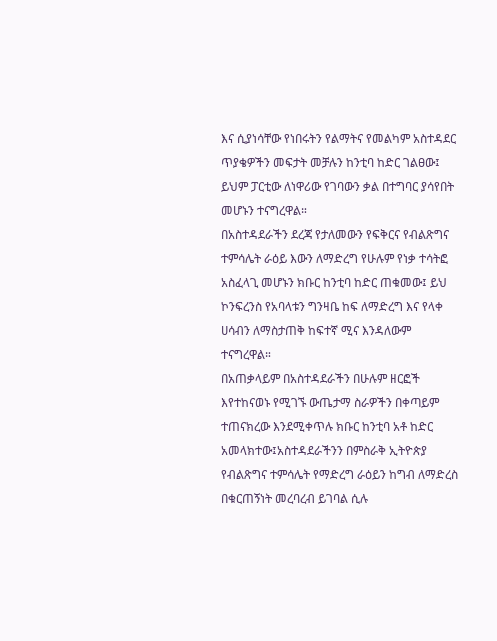እና ሲያነሳቸው የነበሩትን የልማትና የመልካም አስተዳደር ጥያቄዎችን መፍታት መቻሉን ከንቲባ ከድር ገልፀው፤ ይህም ፓርቲው ለነዋሪው የገባውን ቃል በተግባር ያሳየበት መሆኑን ተናግረዋል።
በአስተዳደራችን ደረጃ የታለመውን የፍቅርና የብልጽግና ተምሳሌት ራዕይ እውን ለማድረግ የሁሉም የነቃ ተሳትፎ አስፈላጊ መሆኑን ክቡር ከንቲባ ከድር ጠቁመው፤ ይህ ኮንፍረንስ የአባላቱን ግንዛቤ ከፍ ለማድረግ እና የላቀ ሀሳብን ለማስታጠቅ ከፍተኛ ሚና እንዳለውም ተናግረዋል።
በአጠቃላይም በአስተዳደራችን በሁሉም ዘርፎች እየተከናወኑ የሚገኙ ውጤታማ ስራዎችን በቀጣይም ተጠናክረው እንደሚቀጥሉ ክቡር ከንቲባ አቶ ከድር አመላክተው፤አስተዳደራችንን በምስራቅ ኢትዮጵያ የብልጽግና ተምሳሌት የማድረግ ራዕይን ከግብ ለማድረስ በቁርጠኝነት መረባረብ ይገባል ሲሉ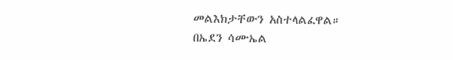መልእክታቸውን አስተላልፈዋል።
በኤደን ሳሙኤል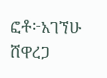ፎቶ፦አገኘሁ ሸዋረጋ